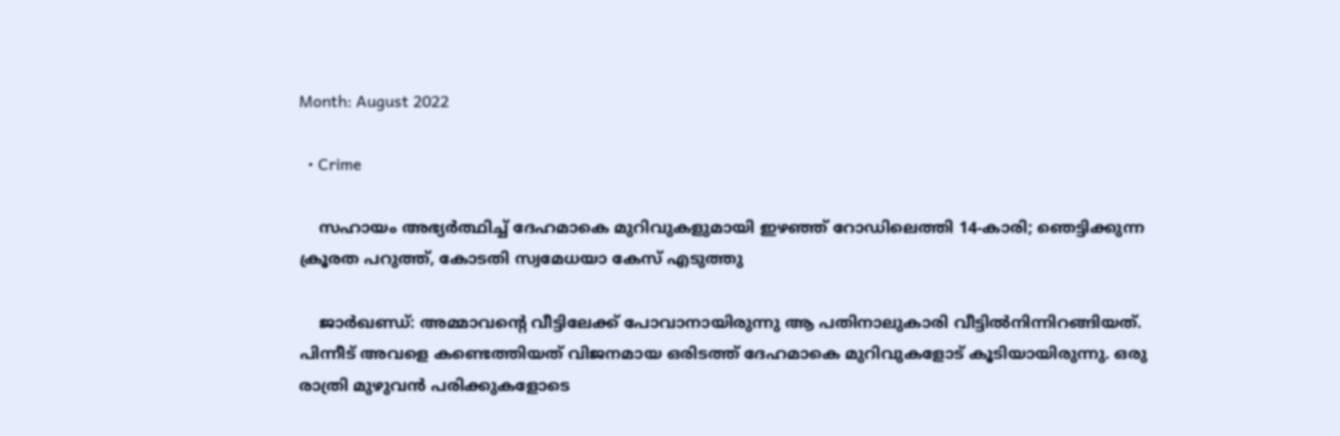Month: August 2022

  • Crime

    സഹായം അഭ്യര്‍ത്ഥിച്ച് ദേഹമാകെ മുറിവുകളുമായി ഇഴഞ്ഞ് റോഡിലെത്തി 14-കാരി; ഞെട്ടിക്കുന്ന ക്രൂരത പറുത്ത്, കോടതി സ്വമേധയാ കേസ് എടുത്തു

    ജാര്‍ഖണ്ഡ്: അമ്മാവന്റെ വീട്ടിലേക്ക് പോവാനായിരുന്നു ആ പതിനാലുകാരി വീട്ടില്‍നിന്നിറങ്ങിയത്. പിന്നീട് അവളെ കണ്ടെത്തിയത് വിജനമായ ഒരിടത്ത് ദേഹമാകെ മുറിവുകളോട് കൂടിയായിരുന്നു. ഒരു രാത്രി മുഴുവന്‍ പരിക്കുകളോടെ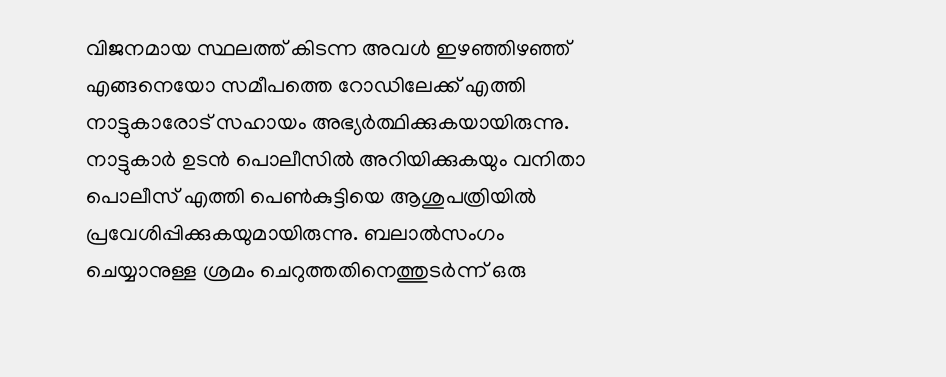വിജനമായ സ്ഥലത്ത് കിടന്ന അവള്‍ ഇഴഞ്ഞിഴഞ്ഞ് എങ്ങനെയോ സമീപത്തെ റോഡിലേക്ക് എത്തി നാട്ടുകാരോട് സഹായം അഭ്യര്‍ത്ഥിക്കുകയായിരുന്നു. നാട്ടുകാര്‍ ഉടന്‍ പൊലീസില്‍ അറിയിക്കുകയും വനിതാ പൊലീസ് എത്തി പെണ്‍കുട്ടിയെ ആശുപത്രിയില്‍ പ്രവേശിപ്പിക്കുകയുമായിരുന്നു. ബലാല്‍സംഗം ചെയ്യാനുള്ള ശ്രമം ചെറുത്തതിനെത്തുടര്‍ന്ന് ഒരു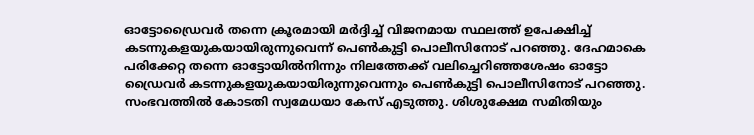ഓട്ടോഡ്രൈവര്‍ തന്നെ ക്രൂരമായി മര്‍ദ്ദിച്ച് വിജനമായ സ്ഥലത്ത് ഉപേക്ഷിച്ച് കടന്നുകളയുകയായിരുന്നുവെന്ന് പെണ്‍കുട്ടി പൊലീസിനോട് പറഞ്ഞു. ദേഹമാകെ പരിക്കേറ്റ തന്നെ ഓട്ടോയില്‍നിന്നും നിലത്തേക്ക് വലിച്ചെറിഞ്ഞശേഷം ഓട്ടോ ഡ്രൈവര്‍ കടന്നുകളയുകയായിരുന്നുവെന്നും പെണ്‍കുട്ടി പൊലീസിനോട് പറഞ്ഞു. സംഭവത്തില്‍ കോടതി സ്വമേധയാ കേസ് എടുത്തു. ശിശുക്ഷേമ സമിതിയും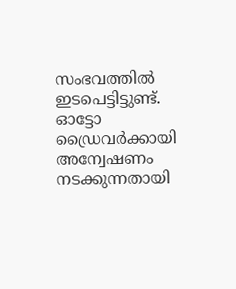സംഭവത്തില്‍ ഇടപെട്ടിട്ടുണ്ട്. ഓട്ടോ ഡ്രൈവര്‍ക്കായി അന്വേഷണം നടക്കുന്നതായി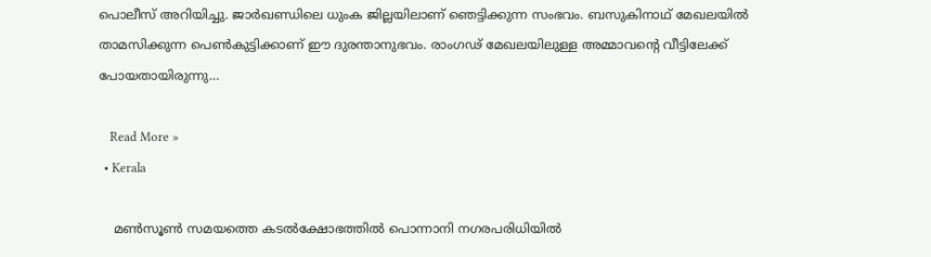പൊലീസ് അറിയിച്ചു. ജാര്‍ഖണ്ഡിലെ ധുംക ജില്ലയിലാണ് ഞെട്ടിക്കുന്ന സംഭവം. ബസുകിനാഥ് മേഖലയില്‍ താമസിക്കുന്ന പെണ്‍കുട്ടിക്കാണ് ഈ ദുരന്താനുഭവം. രാംഗഢ് മേഖലയിലുള്ള അമ്മാവന്റെ വീട്ടിലേക്ക് പോയതായിരുന്നു…

    Read More »
  • Kerala

    മണ്‍സൂണ്‍ സമയത്തെ കടല്‍ക്ഷോഭത്തില്‍ പൊന്നാനി നഗരപരിധിയില്‍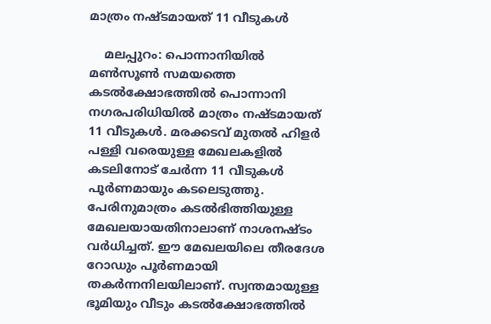മാത്രം നഷ്ടമായത് 11 വീടുകള്‍

    മലപ്പുറം: പൊന്നാനിയില്‍ മണ്‍സൂണ്‍ സമയത്തെ കടല്‍ക്ഷോഭത്തില്‍ പൊന്നാനി നഗരപരിധിയില്‍ മാത്രം നഷ്ടമായത് 11 വീടുകള്‍. മരക്കടവ് മുതല്‍ ഹിളര്‍ പള്ളി വരെയുള്ള മേഖലകളില്‍ കടലിനോട് ചേര്‍ന്ന 11 വീടുകള്‍ പൂര്‍ണമായും കടലെടുത്തു. പേരിനുമാത്രം കടല്‍ഭിത്തിയുള്ള മേഖലയായതിനാലാണ് നാശനഷ്ടം വര്‍ധിച്ചത്. ഈ മേഖലയിലെ തീരദേശ റോഡും പൂര്‍ണമായി തകര്‍ന്നനിലയിലാണ്. സ്വന്തമായുള്ള ഭൂമിയും വീടും കടല്‍ക്ഷോഭത്തില്‍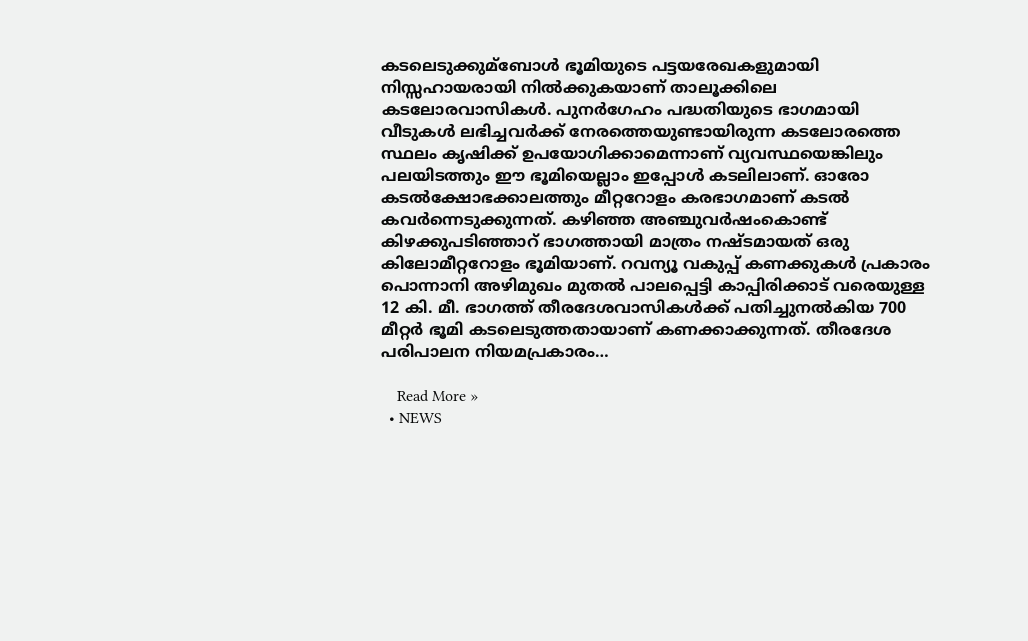കടലെടുക്കുമ്‌ബോള്‍ ഭൂമിയുടെ പട്ടയരേഖകളുമായി നിസ്സഹായരായി നില്‍ക്കുകയാണ് താലൂക്കിലെ കടലോരവാസികള്‍. പുനര്‍ഗേഹം പദ്ധതിയുടെ ഭാഗമായി വീടുകള്‍ ലഭിച്ചവര്‍ക്ക് നേരത്തെയുണ്ടായിരുന്ന കടലോരത്തെ സ്ഥലം കൃഷിക്ക് ഉപയോഗിക്കാമെന്നാണ് വ്യവസ്ഥയെങ്കിലും പലയിടത്തും ഈ ഭൂമിയെല്ലാം ഇപ്പോള്‍ കടലിലാണ്. ഓരോ കടല്‍ക്ഷോഭക്കാലത്തും മീറ്ററോളം കരഭാഗമാണ് കടല്‍ കവര്‍ന്നെടുക്കുന്നത്. കഴിഞ്ഞ അഞ്ചുവര്‍ഷംകൊണ്ട് കിഴക്കുപടിഞ്ഞാറ് ഭാഗത്തായി മാത്രം നഷ്ടമായത് ഒരു കിലോമീറ്ററോളം ഭൂമിയാണ്. റവന്യൂ വകുപ്പ് കണക്കുകള്‍ പ്രകാരം പൊന്നാനി അഴിമുഖം മുതല്‍ പാലപ്പെട്ടി കാപ്പിരിക്കാട് വരെയുള്ള 12 കി. മീ. ഭാഗത്ത് തീരദേശവാസികള്‍ക്ക് പതിച്ചുനല്‍കിയ 700 മീറ്റര്‍ ഭൂമി കടലെടുത്തതായാണ് കണക്കാക്കുന്നത്. തീരദേശ പരിപാലന നിയമപ്രകാരം…

    Read More »
  • NEWS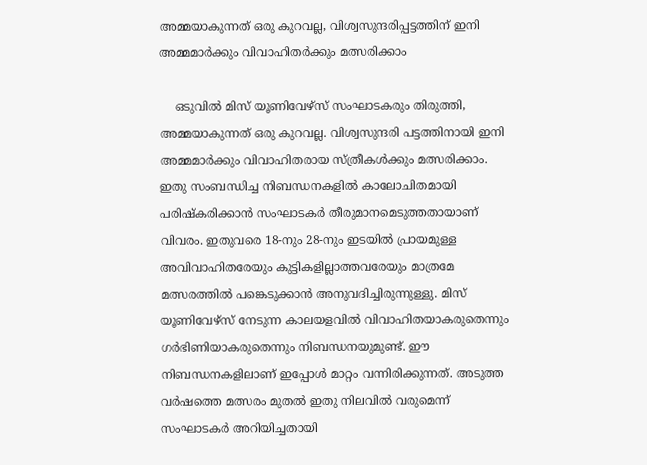അമ്മയാകുന്നത് ഒരു കുറവല്ല, വിശ്വസുന്ദരിപ്പട്ടത്തിന് ഇനി അമ്മമാര്‍ക്കും വിവാഹിതര്‍ക്കും മത്സരിക്കാം

    ഒടുവില്‍ മിസ് യൂണിവേഴ്‌സ് സംഘാടകരും തിരുത്തി, അമ്മയാകുന്നത് ഒരു കുറവല്ല. വിശ്വസുന്ദരി പട്ടത്തിനായി ഇനി അമ്മമാര്‍ക്കും വിവാഹിതരായ സ്ത്രീകള്‍ക്കും മത്സരിക്കാം. ഇതു സംബന്ധിച്ച നിബന്ധനകളില്‍ കാലോചിതമായി പരിഷ്‌കരിക്കാന്‍ സംഘാടകര്‍ തീരുമാനമെടുത്തതായാണ് വിവരം. ഇതുവരെ 18-നും 28-നും ഇടയില്‍ പ്രായമുള്ള അവിവാഹിതരേയും കുട്ടികളില്ലാത്തവരേയും മാത്രമേ മത്സരത്തില്‍ പങ്കെടുക്കാന്‍ അനുവദിച്ചിരുന്നുള്ളു. മിസ് യൂണിവേഴ്സ് നേടുന്ന കാലയളവില്‍ വിവാഹിതയാകരുതെന്നും ഗര്‍ഭിണിയാകരുതെന്നും നിബന്ധനയുമുണ്ട്. ഈ നിബന്ധനകളിലാണ് ഇപ്പോള്‍ മാറ്റം വന്നിരിക്കുന്നത്. അടുത്ത വര്‍ഷത്തെ മത്സരം മുതല്‍ ഇതു നിലവില്‍ വരുമെന്ന് സംഘാടകര്‍ അറിയിച്ചതായി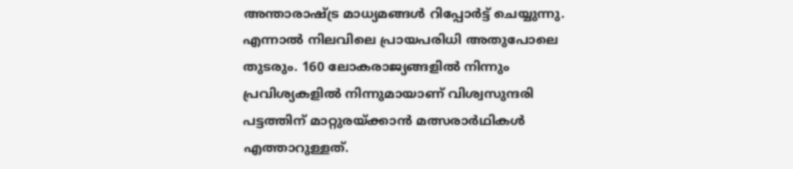അന്താരാഷ്ട്ര മാധ്യമങ്ങള്‍ റിപ്പോര്‍ട്ട് ചെയ്യുന്നു. എന്നാല്‍ നിലവിലെ പ്രായപരിധി അതുപോലെ തുടരും. 160 ലോകരാജ്യങ്ങളില്‍ നിന്നും പ്രവിശ്യകളില്‍ നിന്നുമായാണ് വിശ്വസുന്ദരി പട്ടത്തിന് മാറ്റുരയ്ക്കാന്‍ മത്സരാര്‍ഥികള്‍ എത്താറുള്ളത്.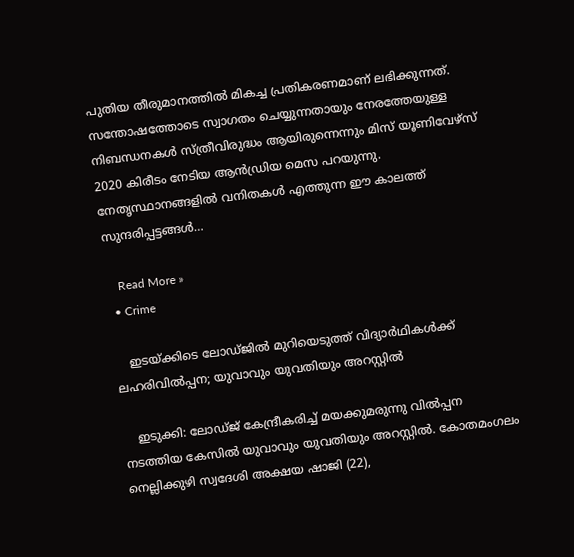പുതിയ തീരുമാനത്തില്‍ മികച്ച പ്രതികരണമാണ് ലഭിക്കുന്നത്. സന്തോഷത്തോടെ സ്വാഗതം ചെയ്യുന്നതായും നേരത്തേയുള്ള നിബന്ധനകള്‍ സ്ത്രീവിരുദ്ധം ആയിരുന്നെന്നും മിസ് യൂണിവേഴ്സ് 2020 കിരീടം നേടിയ ആന്‍ഡ്രിയ മെസ പറയുന്നു. നേതൃസ്ഥാനങ്ങളില്‍ വനിതകള്‍ എത്തുന്ന ഈ കാലത്ത് സുന്ദരിപ്പട്ടങ്ങള്‍…

    Read More »
  • Crime

    ഇടയ്ക്കിടെ ലോഡ്ജില്‍ മുറിയെടുത്ത് വിദ്യാര്‍ഥികള്‍ക്ക് ലഹരിവില്‍പ്പന; യുവാവും യുവതിയും അറസ്റ്റില്‍

    ഇടുക്കി: ലോഡ്ജ് കേന്ദ്രീകരിച്ച് മയക്കുമരുന്നു വില്‍പ്പന നടത്തിയ കേസില്‍ യുവാവും യുവതിയും അറസ്റ്റില്‍. കോതമംഗലം നെല്ലിക്കുഴി സ്വദേശി അക്ഷയ ഷാജി (22),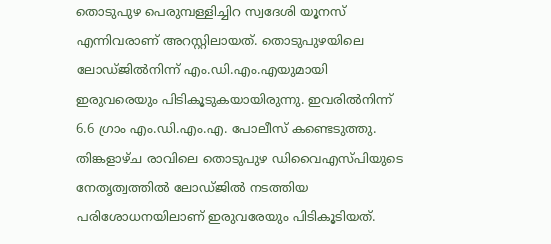തൊടുപുഴ പെരുമ്പള്ളിച്ചിറ സ്വദേശി യൂനസ് എന്നിവരാണ് അറസ്റ്റിലായത്. തൊടുപുഴയിലെ ലോഡ്ജില്‍നിന്ന് എം.ഡി.എം.എയുമായി ഇരുവരെയും പിടികൂടുകയായിരുന്നു. ഇവരില്‍നിന്ന് 6.6 ഗ്രാം എം.ഡി.എം.എ. പോലീസ് കണ്ടെടുത്തു. തിങ്കളാഴ്ച രാവിലെ തൊടുപുഴ ഡിവൈഎസ്പിയുടെ നേതൃത്വത്തില്‍ ലോഡ്ജില്‍ നടത്തിയ പരിശോധനയിലാണ് ഇരുവരേയും പിടികൂടിയത്.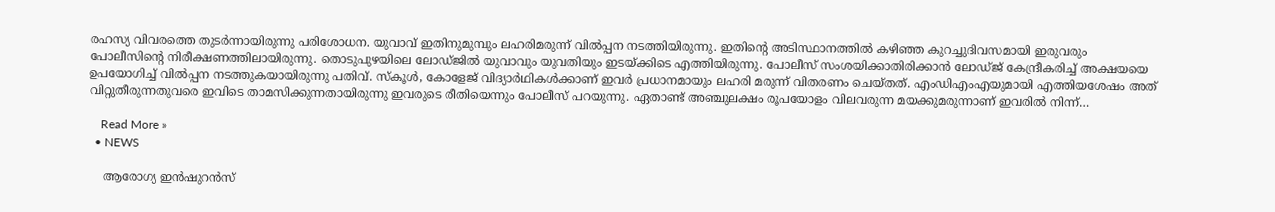രഹസ്യ വിവരത്തെ തുടര്‍ന്നായിരുന്നു പരിശോധന. യുവാവ് ഇതിനുമുമ്പും ലഹരിമരുന്ന് വില്‍പ്പന നടത്തിയിരുന്നു. ഇതിന്റെ അടിസ്ഥാനത്തില്‍ കഴിഞ്ഞ കുറച്ചുദിവസമായി ഇരുവരും പോലീസിന്റെ നിരീക്ഷണത്തിലായിരുന്നു. തൊടുപുഴയിലെ ലോഡ്ജില്‍ യുവാവും യുവതിയും ഇടയ്ക്കിടെ എത്തിയിരുന്നു. പോലീസ് സംശയിക്കാതിരിക്കാന്‍ ലോഡ്ജ് കേന്ദ്രീകരിച്ച് അക്ഷയയെ ഉപയോഗിച്ച് വില്‍പ്പന നടത്തുകയായിരുന്നു പതിവ്. സ്‌കൂള്‍, കോളേജ് വിദ്യാര്‍ഥികള്‍ക്കാണ് ഇവര്‍ പ്രധാനമായും ലഹരി മരുന്ന് വിതരണം ചെയ്തത്. എംഡിഎംഎയുമായി എത്തിയശേഷം അത് വിറ്റുതീരുന്നതുവരെ ഇവിടെ താമസിക്കുന്നതായിരുന്നു ഇവരുടെ രീതിയെന്നും പോലീസ് പറയുന്നു. ഏതാണ്ട് അഞ്ചുലക്ഷം രൂപയോളം വിലവരുന്ന മയക്കുമരുന്നാണ് ഇവരില്‍ നിന്ന്…

    Read More »
  • NEWS

    ആരോഗ്യ ഇൻഷുറൻസ്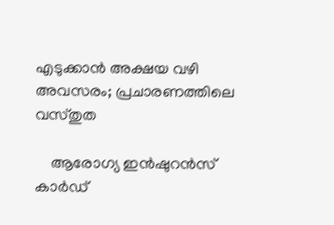എടുക്കാൻ അക്ഷയ വഴി അവസരം; പ്രചാരണത്തിലെ വസ്തുത

    ആരോഗ്യ ഇന്‍ഷുറന്‍സ് കാര്‍ഡ്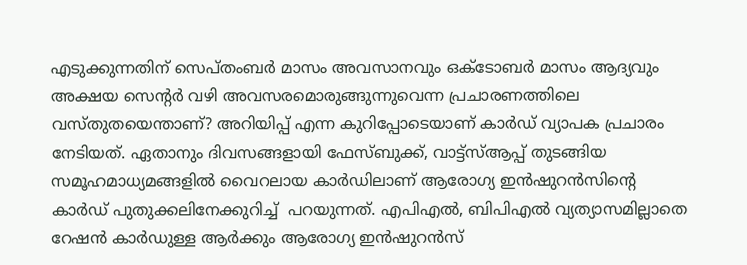എടുക്കുന്നതിന് സെപ്തംബര്‍ മാസം അവസാനവും ഒക്ടോബര്‍ മാസം ആദ്യവും അക്ഷയ സെന്‍റര്‍ വഴി അവസരമൊരുങ്ങുന്നുവെന്ന പ്രചാരണത്തിലെ വസ്തുതയെന്താണ്? അറിയിപ്പ് എന്ന കുറിപ്പോടെയാണ് കാര്‍ഡ് വ്യാപക പ്രചാരം നേടിയത്. ഏതാനും ദിവസങ്ങളായി ഫേസ്ബുക്ക്, വാട്ട്സ്ആപ്പ് തുടങ്ങിയ സമൂഹമാധ്യമങ്ങളില്‍ വൈറലായ കാര്‍ഡിലാണ് ആരോഗ്യ ഇന്‍ഷുറന്‍സിന്‍റെ കാര്‍ഡ് പുതുക്കലിനേക്കുറിച്ച്  പറയുന്നത്. എപിഎല്‍, ബിപിഎല്‍ വ്യത്യാസമില്ലാതെ റേഷന്‍ കാര്‍ഡുള്ള ആര്‍ക്കും ആരോഗ്യ ഇന്‍ഷുറന്‍സ്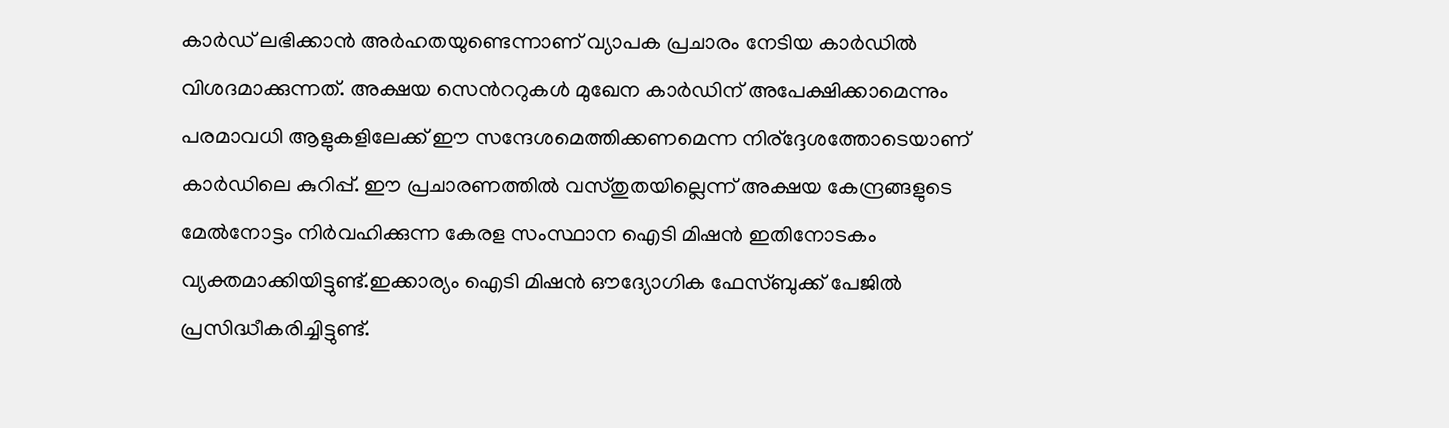കാര്‍ഡ് ലഭിക്കാന്‍ അര്‍ഹതയുണ്ടെന്നാണ് വ്യാപക പ്രചാരം നേടിയ കാര്‍ഡില്‍ വിശദമാക്കുന്നത്. അക്ഷയ സെന്‍ററുകള്‍ മുഖേന കാര്‍ഡിന് അപേക്ഷിക്കാമെന്നും പരമാവധി ആളുകളിലേക്ക് ഈ സന്ദേശമെത്തിക്കണമെന്ന നിര്ദ്ദേശത്തോടെയാണ് കാര്‍ഡിലെ കുറിപ്പ്. ഈ പ്രചാരണത്തില്‍ വസ്തുതയില്ലെന്ന് അക്ഷയ കേന്ദ്രങ്ങളുടെ മേല്‍നോട്ടം നിര്‍വഹിക്കുന്ന കേരള സംസ്ഥാന ഐടി മിഷന്‍ ഇതിനോടകം വ്യക്തമാക്കിയിട്ടുണ്ട്.ഇക്കാര്യം ഐടി മിഷന്‍ ഔദ്യോഗിക ഫേസ്ബുക്ക് പേജില്‍ പ്രസിദ്ധീകരിച്ചിട്ടുണ്ട്.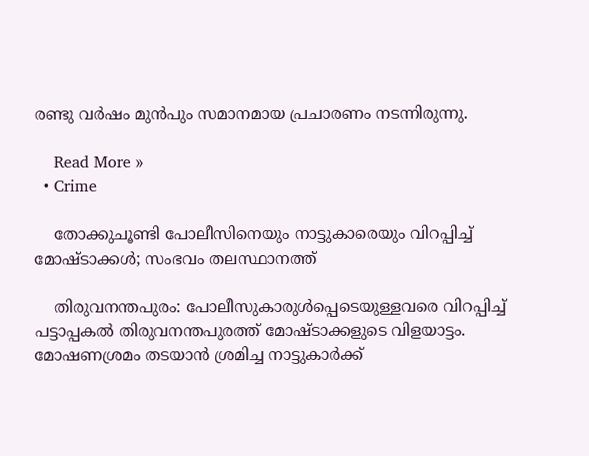രണ്ടു വർഷം മുൻപും സമാനമായ പ്രചാരണം നടന്നിരുന്നു.

    Read More »
  • Crime

    തോക്കുചൂണ്ടി പോലീസിനെയും നാട്ടുകാരെയും വിറപ്പിച്ച് മോഷ്ടാക്കള്‍; സംഭവം തലസ്ഥാനത്ത്

    തിരുവനന്തപുരം: പോലീസുകാരുള്‍പ്പെടെയുള്ളവരെ വിറപ്പിച്ച് പട്ടാപ്പകല്‍ തിരുവനന്തപുരത്ത് മോഷ്ടാക്കളുടെ വിളയാട്ടം. മോഷണശ്രമം തടയാന്‍ ശ്രമിച്ച നാട്ടുകാര്‍ക്ക്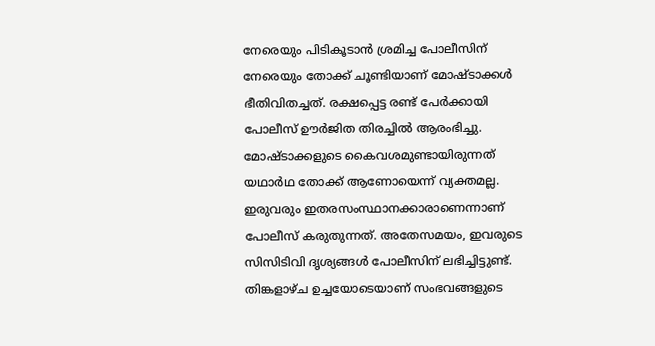നേരെയും പിടികൂടാന്‍ ശ്രമിച്ച പോലീസിന് നേരെയും തോക്ക് ചൂണ്ടിയാണ് മോഷ്ടാക്കള്‍ ഭീതിവിതച്ചത്. രക്ഷപ്പെട്ട രണ്ട് പേര്‍ക്കായി പോലീസ് ഊര്‍ജിത തിരച്ചില്‍ ആരംഭിച്ചു. മോഷ്ടാക്കളുടെ കൈവശമുണ്ടായിരുന്നത് യഥാര്‍ഥ തോക്ക് ആണോയെന്ന് വ്യക്തമല്ല. ഇരുവരും ഇതരസംസ്ഥാനക്കാരാണെന്നാണ് പോലീസ് കരുതുന്നത്. അതേസമയം, ഇവരുടെ സിസിടിവി ദൃശ്യങ്ങള്‍ പോലീസിന് ലഭിച്ചിട്ടുണ്ട്. തിങ്കളാഴ്ച ഉച്ചയോടെയാണ് സംഭവങ്ങളുടെ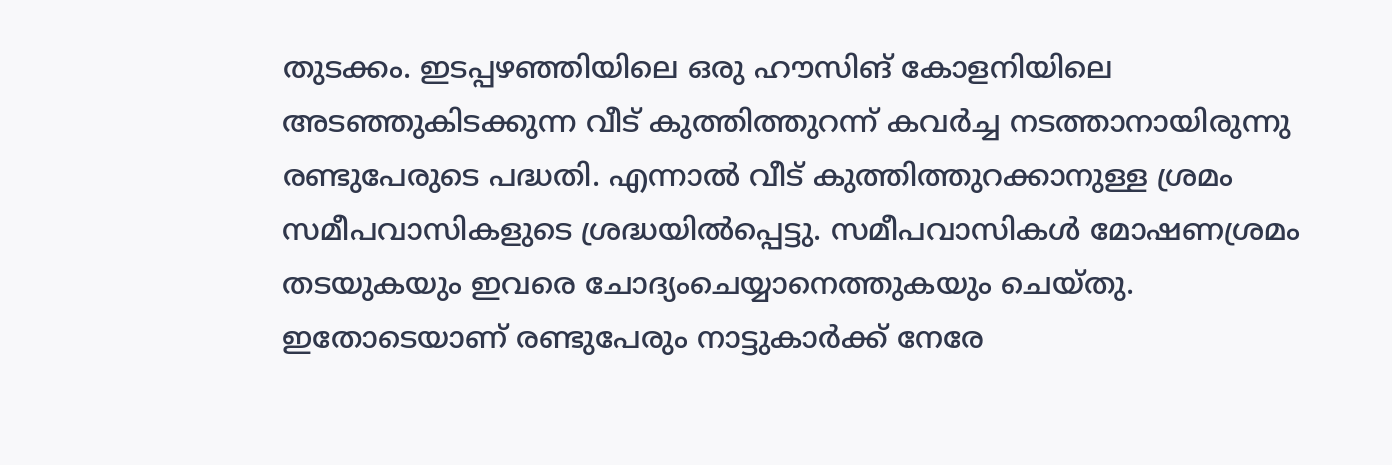തുടക്കം. ഇടപ്പഴഞ്ഞിയിലെ ഒരു ഹൗസിങ് കോളനിയിലെ അടഞ്ഞുകിടക്കുന്ന വീട് കുത്തിത്തുറന്ന് കവര്‍ച്ച നടത്താനായിരുന്നു രണ്ടുപേരുടെ പദ്ധതി. എന്നാല്‍ വീട് കുത്തിത്തുറക്കാനുള്ള ശ്രമം സമീപവാസികളുടെ ശ്രദ്ധയില്‍പ്പെട്ടു. സമീപവാസികള്‍ മോഷണശ്രമം തടയുകയും ഇവരെ ചോദ്യംചെയ്യാനെത്തുകയും ചെയ്തു. ഇതോടെയാണ് രണ്ടുപേരും നാട്ടുകാര്‍ക്ക് നേരേ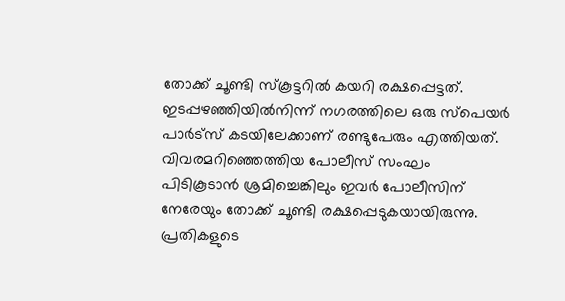തോക്ക് ചൂണ്ടി സ്‌കൂട്ടറില്‍ കയറി രക്ഷപ്പെട്ടത്. ഇടപ്പഴഞ്ഞിയില്‍നിന്ന് നഗരത്തിലെ ഒരു സ്പെയര്‍ പാര്‍ട്സ് കടയിലേക്കാണ് രണ്ടുപേരും എത്തിയത്. വിവരമറിഞ്ഞെത്തിയ പോലീസ് സംഘം പിടികൂടാന്‍ ശ്രമിച്ചെങ്കിലും ഇവര്‍ പോലീസിന് നേരേയും തോക്ക് ചൂണ്ടി രക്ഷപ്പെടുകയായിരുന്നു. പ്രതികളുടെ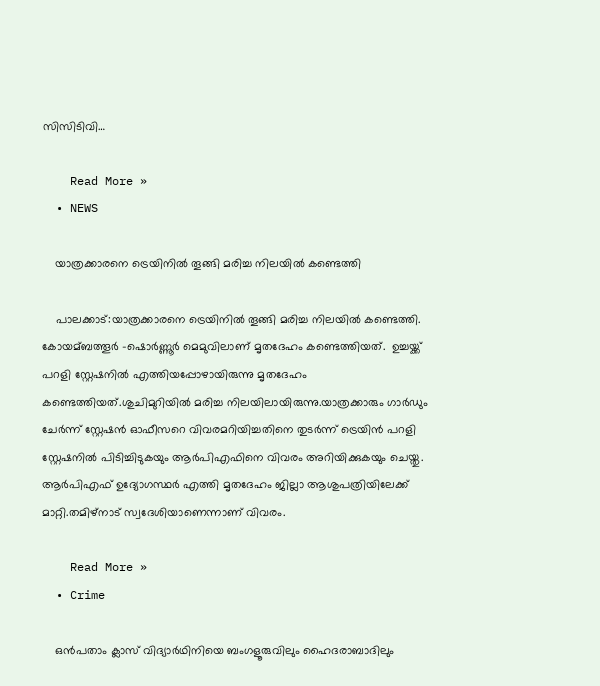സിസിടിവി…

    Read More »
  • NEWS

    യാത്രക്കാരനെ ട്രെയിനിൽ തൂങ്ങി മരിച്ച നിലയില്‍ കണ്ടെത്തി

    പാലക്കാട്:യാത്രക്കാരനെ ട്രെയിനിൽ തൂങ്ങി മരിച്ച നിലയില്‍ കണ്ടെത്തി. കോയമ്ബത്തൂര്‍ -ഷൊര്‍ണ്ണൂര്‍ മെമുവിലാണ് മൃതദേഹം കണ്ടെത്തിയത്.  ഉച്ചയ്ക്ക് പറളി സ്റ്റേഷനില്‍ എത്തിയപ്പോഴായിരുന്നു മൃതദേഹം കണ്ടെത്തിയത്.ശുചിമുറിയില്‍ മരിച്ച നിലയിലായിരുന്നു.യാത്രക്കാരും ഗാര്‍ഡും ചേര്‍ന്ന് സ്റ്റേഷന്‍ ഓഫീസറെ വിവരമറിയിച്ചതിനെ തുടര്‍ന്ന് ട്രെയിന്‍ പറളി സ്റ്റേഷനില്‍ പിടിച്ചിടുകയും ആര്‍പിഎഫിനെ വിവരം അറിയിക്കുകയും ചെയ്തു. ആര്‍പിഎഫ് ഉദ്യോഗസ്ഥര്‍ എത്തി മൃതദേഹം ജില്ലാ ആശുപത്രിയിലേക്ക് മാറ്റി.തമിഴ്നാട് സ്വദേശിയാണെന്നാണ് വിവരം.

    Read More »
  • Crime

    ഒന്‍പതാം ക്ലാസ് വിദ്യാര്‍ഥിനിയെ ബംഗളൂരുവിലും ഹൈദരാബാദിലും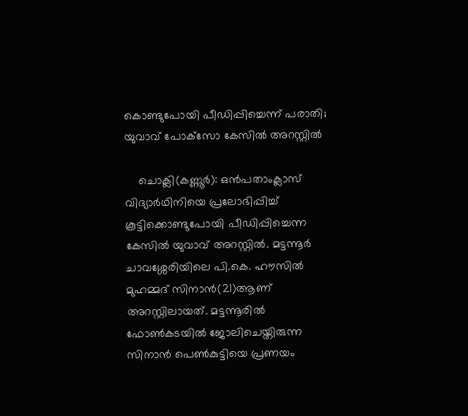കൊണ്ടുപോയി പീഡിപ്പിച്ചെന്ന് പരാതി; യുവാവ് പോക്‌സോ കേസില്‍ അറസ്റ്റില്‍

    ചൊക്ലി(കണ്ണൂര്‍): ഒന്‍പതാംക്ലാസ് വിദ്യാര്‍ഥിനിയെ പ്രലോഭിപ്പിച്ച് കൂട്ടിക്കൊണ്ടുപോയി പീഡിപ്പിച്ചെന്ന കേസില്‍ യുവാവ് അറസ്റ്റില്‍. മട്ടന്നൂര്‍ ചാവശ്ശേരിയിലെ പി.കെ. ഹൗസില്‍ മുഹമ്മദ് സിനാന്‍(21)ആണ് അറസ്റ്റിലായത്. മട്ടന്നൂരില്‍ ഫോണ്‍കടയില്‍ ജോലിചെയ്തിരുന്ന സിനാന്‍ പെണ്‍കുട്ടിയെ പ്രണയം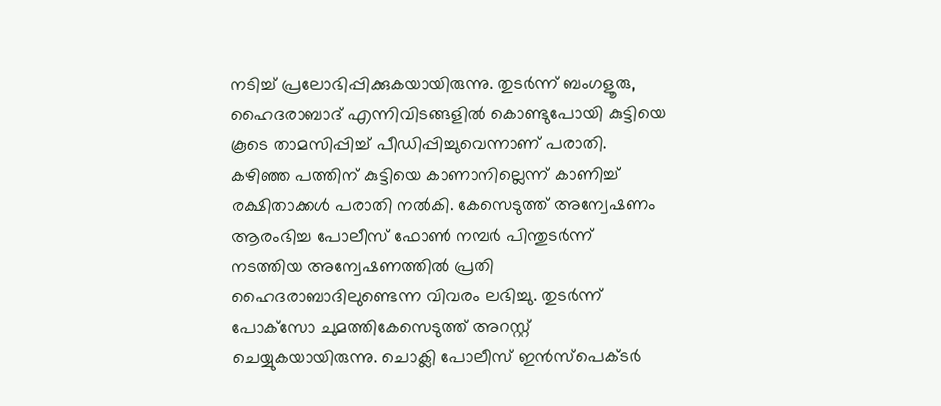നടിച്ച് പ്രലോഭിപ്പിക്കുകയായിരുന്നു. തുടര്‍ന്ന് ബംഗളൂരു, ഹൈദരാബാദ് എന്നിവിടങ്ങളില്‍ കൊണ്ടുപോയി കുട്ടിയെ കൂടെ താമസിപ്പിച്ച് പീഡിപ്പിച്ചുവെന്നാണ് പരാതി. കഴിഞ്ഞ പത്തിന് കുട്ടിയെ കാണാനില്ലെന്ന് കാണിച്ച് രക്ഷിതാക്കള്‍ പരാതി നല്‍കി. കേസെടുത്ത് അന്വേഷണം ആരംഭിച്ച പോലീസ് ഫോണ്‍ നമ്പര്‍ പിന്തുടര്‍ന്ന് നടത്തിയ അന്വേഷണത്തില്‍ പ്രതി ഹൈദരാബാദിലുണ്ടെന്ന വിവരം ലഭിച്ചു. തുടര്‍ന്ന് പോക്‌സോ ചുമത്തികേസെടുത്ത് അറസ്റ്റ് ചെയ്യുകയായിരുന്നു. ചൊക്ലി പോലീസ് ഇന്‍സ്പെക്ടര്‍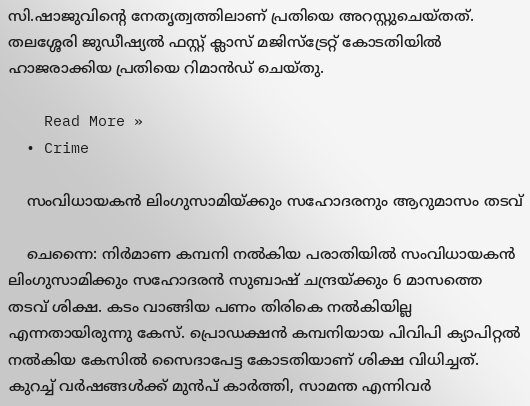സി.ഷാജുവിന്റെ നേതൃത്വത്തിലാണ് പ്രതിയെ അറസ്റ്റുചെയ്തത്. തലശ്ശേരി ജുഡീഷ്യല്‍ ഫസ്റ്റ് ക്ലാസ് മജിസ്ട്രേറ്റ് കോടതിയില്‍ ഹാജരാക്കിയ പ്രതിയെ റിമാന്‍ഡ് ചെയ്തു.

    Read More »
  • Crime

    സംവിധായകന്‍ ലിംഗുസാമിയ്ക്കും സഹോദരനും ആറുമാസം തടവ്

    ചെന്നൈ: നിര്‍മാണ കമ്പനി നല്‍കിയ പരാതിയില്‍ സംവിധായകന്‍ ലിംഗുസാമിക്കും സഹോദരന്‍ സുബാഷ് ചന്ദ്രയ്ക്കും 6 മാസത്തെ തടവ് ശിക്ഷ. കടം വാങ്ങിയ പണം തിരികെ നല്‍കിയില്ല എന്നതായിരുന്നു കേസ്. പ്രൊഡക്ഷന്‍ കമ്പനിയായ പിവിപി ക്യാപിറ്റല്‍ നല്‍കിയ കേസില്‍ സൈദാപേട്ട കോടതിയാണ് ശിക്ഷ വിധിച്ചത്. കുറച്ച് വര്‍ഷങ്ങള്‍ക്ക് മുന്‍പ് കാര്‍ത്തി, സാമന്ത എന്നിവര്‍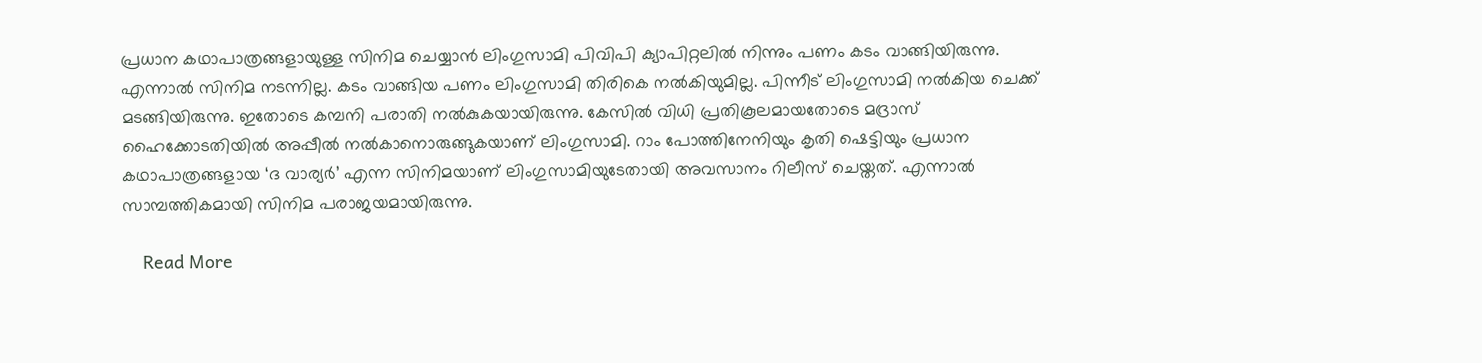പ്രധാന കഥാപാത്രങ്ങളായുള്ള സിനിമ ചെയ്യാന്‍ ലിംഗുസാമി പിവിപി ക്യാപിറ്റലില്‍ നിന്നും പണം കടം വാങ്ങിയിരുന്നു. എന്നാല്‍ സിനിമ നടന്നില്ല. കടം വാങ്ങിയ പണം ലിംഗുസാമി തിരികെ നല്‍കിയുമില്ല. പിന്നീട് ലിംഗുസാമി നല്‍കിയ ചെക്ക് മടങ്ങിയിരുന്നു. ഇതോടെ കമ്പനി പരാതി നല്‍കുകയായിരുന്നു. കേസില്‍ വിധി പ്രതികൂലമായതോടെ മദ്രാസ് ഹൈക്കോടതിയില്‍ അപ്പീല്‍ നല്‍കാനൊരുങ്ങുകയാണ് ലിംഗുസാമി. റാം പോത്തിനേനിയും കൃതി ഷെട്ടിയും പ്രധാന കഥാപാത്രങ്ങളായ ‘ദ വാര്യര്‍’ എന്ന സിനിമയാണ് ലിംഗുസാമിയുടേതായി അവസാനം റിലീസ് ചെയ്തത്. എന്നാല്‍ സാമ്പത്തികമായി സിനിമ പരാജയമായിരുന്നു.

    Read More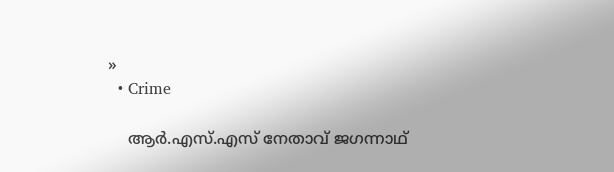»
  • Crime

    ആര്‍.എസ്.എസ് നേതാവ് ജഗന്നാഥ്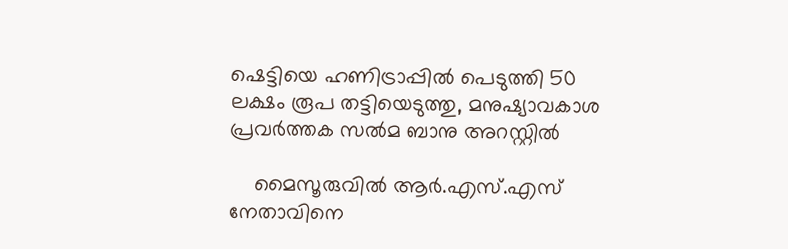ഷെട്ടിയെ ഹണിട്രാപ്പില്‍ പെടുത്തി 50 ലക്ഷം രൂപ തട്ടിയെടുത്തു, മനുഷ്യാവകാശ പ്രവര്‍ത്തക സല്‍മ ബാനു അറസ്റ്റിൽ

    മൈസൂരുവില്‍ ആര്‍.എസ്.എസ് നേതാവിനെ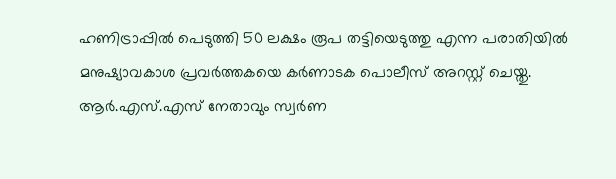ഹണിട്രാപ്പില്‍ പെടുത്തി 50 ലക്ഷം രൂപ തട്ടിയെടുത്തു എന്ന പരാതിയില്‍ മനുഷ്യാവകാശ പ്രവര്‍ത്തകയെ കര്‍ണാടക പൊലീസ് അറസ്റ്റ് ചെയ്തു. ആര്‍.എസ്.എസ് നേതാവും സ്വര്‍ണ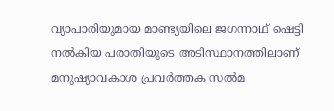വ്യാപാരിയുമായ മാണ്ട്യയിലെ ജഗന്നാഥ് ഷെട്ടി നല്‍കിയ പരാതിയുടെ അടിസ്ഥാനത്തിലാണ് മനുഷ്യാവകാശ പ്രവര്‍ത്തക സല്‍മ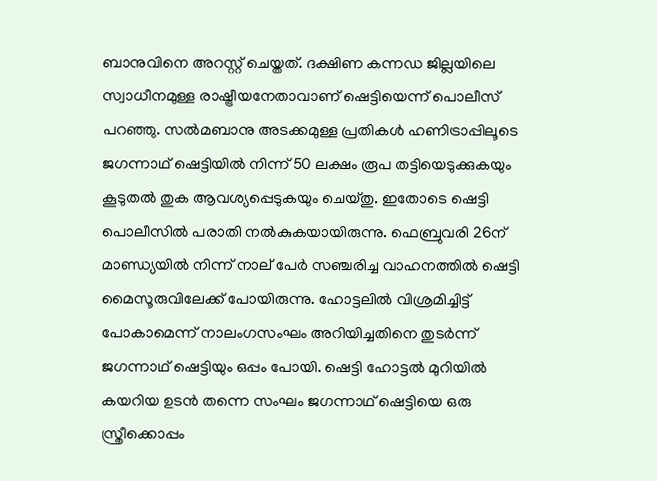ബാനുവിനെ അറസ്റ്റ് ചെയ്തത്. ദക്ഷിണ കന്നഡ ജില്ലയിലെ സ്വാധീനമുള്ള രാഷ്ട്രീയനേതാവാണ് ഷെട്ടിയെന്ന് പൊലീസ് പറഞ്ഞു. സല്‍മബാനു അടക്കമുള്ള പ്രതികള്‍ ഹണിട്രാപ്പിലൂടെ ജഗന്നാഥ് ഷെട്ടിയില്‍ നിന്ന് 50 ലക്ഷം രൂപ തട്ടിയെടുക്കുകയും കൂടുതല്‍ തുക ആവശ്യപ്പെടുകയും ചെയ്തു. ഇതോടെ ഷെട്ടി പൊലീസില്‍ പരാതി നല്‍കുകയായിരുന്നു. ഫെബ്രുവരി 26ന് മാണ്ഡ്യയില്‍ നിന്ന് നാല് പേര്‍ സഞ്ചരിച്ച വാഹനത്തില്‍ ഷെട്ടി മൈസൂരുവിലേക്ക് പോയിരുന്നു. ഹോട്ടലില്‍ വിശ്രമിച്ചിട്ട് പോകാമെന്ന് നാലംഗസംഘം അറിയിച്ചതിനെ തുടര്‍ന്ന് ജഗന്നാഥ് ഷെട്ടിയും ഒപ്പം പോയി. ഷെട്ടി ഹോട്ടല്‍ മുറിയില്‍ കയറിയ ഉടന്‍ തന്നെ സംഘം ജഗന്നാഥ് ഷെട്ടിയെ ഒരു സ്ത്രീക്കൊപ്പം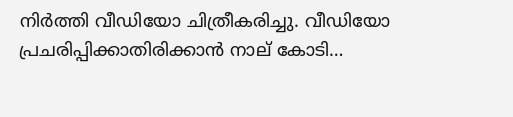നിര്‍ത്തി വീഡിയോ ചിത്രീകരിച്ചു. വീഡിയോ പ്രചരിപ്പിക്കാതിരിക്കാന്‍ നാല് കോടി…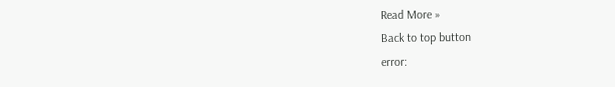Read More »
Back to top button
error: